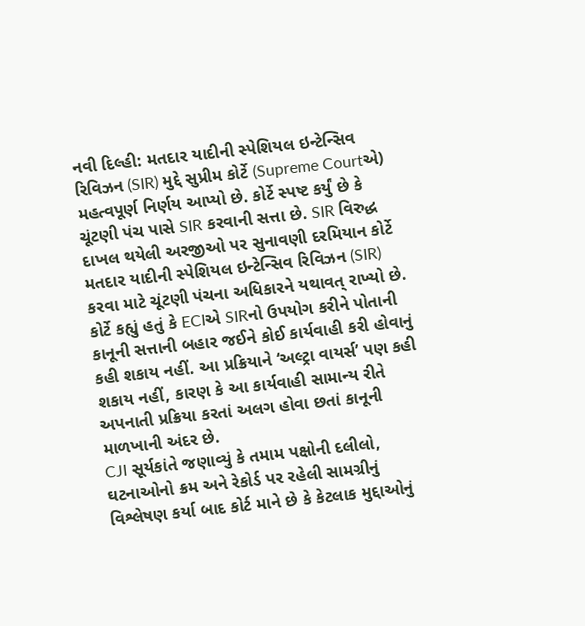નવી દિલ્હી: મતદાર યાદીની સ્પેશિયલ ઇન્ટેન્સિવ રિવિઝન (SIR) મુદ્દે સુપ્રીમ કોર્ટે (Supreme Courtએ) મહત્વપૂર્ણ નિર્ણય આપ્યો છે. કોર્ટે સ્પષ્ટ કર્યું છે કે ચૂંટણી પંચ પાસે SIR કરવાની સત્તા છે. SIR વિરુદ્ધ દાખલ થયેલી અરજીઓ પર સુનાવણી દરમિયાન કોર્ટે મતદાર યાદીની સ્પેશિયલ ઇન્ટેન્સિવ રિવિઝન (SIR) કરવા માટે ચૂંટણી પંચના અધિકારને યથાવત્ રાખ્યો છે. કોર્ટે કહ્યું હતું કે ECIએ SIRનો ઉપયોગ કરીને પોતાની કાનૂની સત્તાની બહાર જઈને કોઈ કાર્યવાહી કરી હોવાનું કહી શકાય નહીં. આ પ્રક્રિયાને ‘અલ્ટ્રા વાયર્સ’ પણ કહી શકાય નહીં, કારણ કે આ કાર્યવાહી સામાન્ય રીતે અપનાતી પ્રક્રિયા કરતાં અલગ હોવા છતાં કાનૂની માળખાની અંદર છે.
CJI સૂર્યકાંતે જણાવ્યું કે તમામ પક્ષોની દલીલો, ઘટનાઓનો ક્રમ અને રેકોર્ડ પર રહેલી સામગ્રીનું વિશ્લેષણ કર્યા બાદ કોર્ટ માને છે કે કેટલાક મુદ્દાઓનું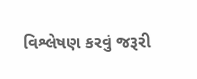વિશ્લેષણ કરવું જરૂરી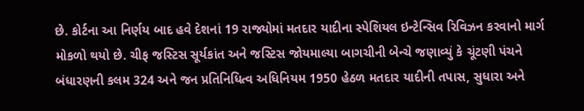છે. કોર્ટના આ નિર્ણય બાદ હવે દેશનાં 19 રાજ્યોમાં મતદાર યાદીના સ્પેશિયલ ઇન્ટેન્સિવ રિવિઝન કરવાનો માર્ગ મોકળો થયો છે. ચીફ જસ્ટિસ સૂર્યકાંત અને જસ્ટિસ જોયમાલ્યા બાગચીની બેન્ચે જણાવ્યું કે ચૂંટણી પંચને બંધારણની કલમ 324 અને જન પ્રતિનિધિત્વ અધિનિયમ 1950 હેઠળ મતદાર યાદીની તપાસ, સુધારા અને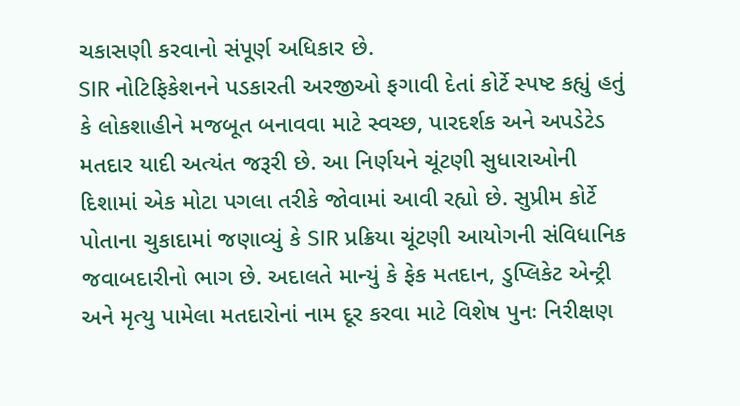ચકાસણી કરવાનો સંપૂર્ણ અધિકાર છે.
SIR નોટિફિકેશનને પડકારતી અરજીઓ ફગાવી દેતાં કોર્ટે સ્પષ્ટ કહ્યું હતું કે લોકશાહીને મજબૂત બનાવવા માટે સ્વચ્છ, પારદર્શક અને અપડેટેડ મતદાર યાદી અત્યંત જરૂરી છે. આ નિર્ણયને ચૂંટણી સુધારાઓની દિશામાં એક મોટા પગલા તરીકે જોવામાં આવી રહ્યો છે. સુપ્રીમ કોર્ટે પોતાના ચુકાદામાં જણાવ્યું કે SIR પ્રક્રિયા ચૂંટણી આયોગની સંવિધાનિક જવાબદારીનો ભાગ છે. અદાલતે માન્યું કે ફેક મતદાન, ડુપ્લિકેટ એન્ટ્રી અને મૃત્યુ પામેલા મતદારોનાં નામ દૂર કરવા માટે વિશેષ પુનઃ નિરીક્ષણ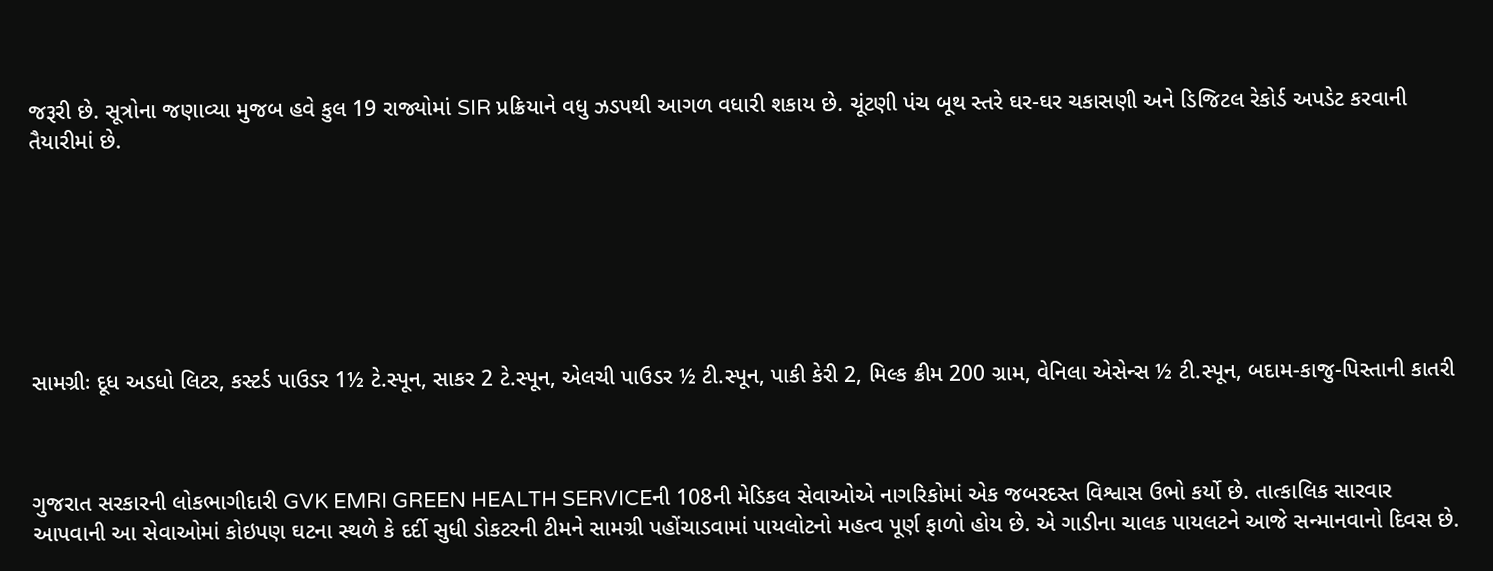જરૂરી છે. સૂત્રોના જણાવ્યા મુજબ હવે કુલ 19 રાજ્યોમાં SIR પ્રક્રિયાને વધુ ઝડપથી આગળ વધારી શકાય છે. ચૂંટણી પંચ બૂથ સ્તરે ઘર-ઘર ચકાસણી અને ડિજિટલ રેકોર્ડ અપડેટ કરવાની તૈયારીમાં છે.







સામગ્રીઃ દૂધ અડધો લિટર, કસ્ટર્ડ પાઉડર 1½ ટે.સ્પૂન, સાકર 2 ટે.સ્પૂન, એલચી પાઉડર ½ ટી.સ્પૂન, પાકી કેરી 2, મિલ્ક ક્રીમ 200 ગ્રામ, વેનિલા એસેન્સ ½ ટી.સ્પૂન, બદામ-કાજુ-પિસ્તાની કાતરી



ગુજરાત સરકારની લોકભાગીદારી GVK EMRI GREEN HEALTH SERVICEની 108ની મેડિકલ સેવાઓએ નાગરિકોમાં એક જબરદસ્ત વિશ્વાસ ઉભો કર્યો છે. તાત્કાલિક સારવાર આપવાની આ સેવાઓમાં કોઇપણ ઘટના સ્થળે કે દર્દી સુધી ડોકટરની ટીમને સામગ્રી પહોંચાડવામાં પાયલોટનો મહત્વ પૂર્ણ ફાળો હોય છે. એ ગાડીના ચાલક પાયલટને આજે સન્માનવાનો દિવસ છે.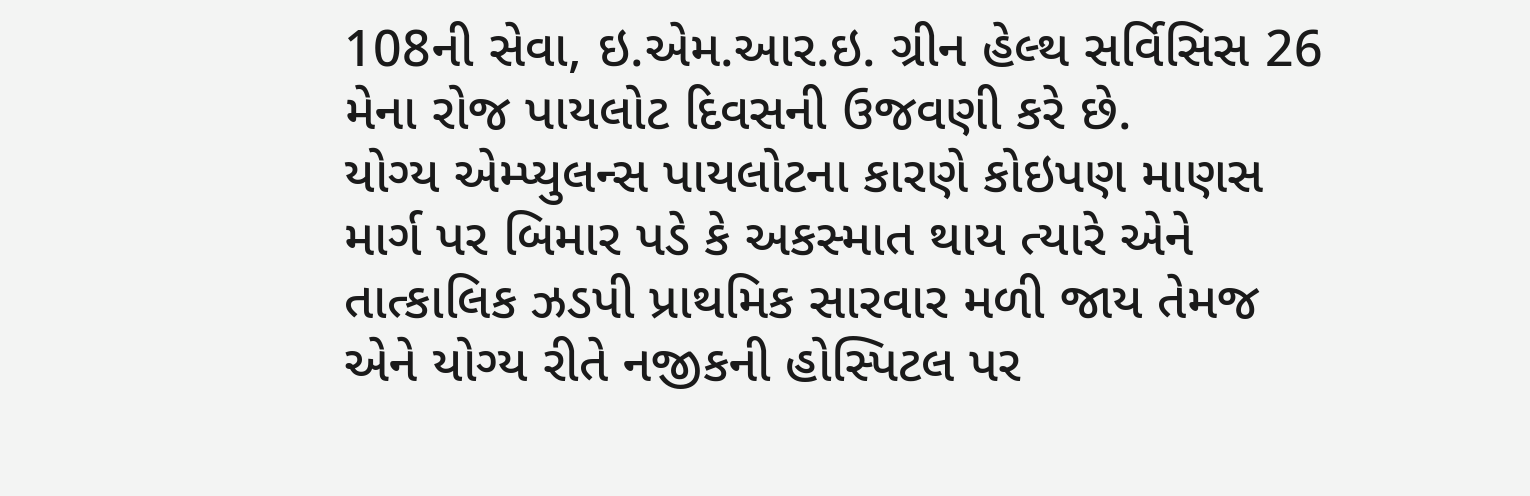108ની સેવા, ઇ.એમ.આર.ઇ. ગ્રીન હેલ્થ સર્વિસિસ 26 મેના રોજ પાયલોટ દિવસની ઉજવણી કરે છે.
યોગ્ય એમ્પ્યુલન્સ પાયલોટના કારણે કોઇપણ માણસ માર્ગ પર બિમાર પડે કે અકસ્માત થાય ત્યારે એને તાત્કાલિક ઝડપી પ્રાથમિક સારવાર મળી જાય તેમજ એને યોગ્ય રીતે નજીકની હોસ્પિટલ પર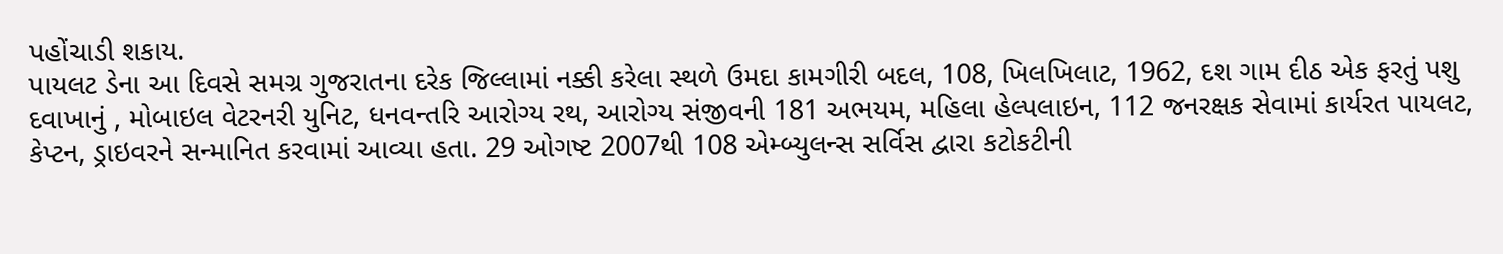પહોંચાડી શકાય.
પાયલટ ડેના આ દિવસે સમગ્ર ગુજરાતના દરેક જિલ્લામાં નક્કી કરેલા સ્થળે ઉમદા કામગીરી બદલ, 108, ખિલખિલાટ, 1962, દશ ગામ દીઠ એક ફરતું પશુ દવાખાનું , મોબાઇલ વેટરનરી યુનિટ, ધનવન્તરિ આરોગ્ય રથ, આરોગ્ય સંજીવની 181 અભયમ, મહિલા હેલ્પલાઇન, 112 જનરક્ષક સેવામાં કાર્યરત પાયલટ, કેપ્ટન, ડ્રાઇવરને સન્માનિત કરવામાં આવ્યા હતા. 29 ઓગષ્ટ 2007થી 108 એમ્બ્યુલન્સ સર્વિસ દ્વારા કટોકટીની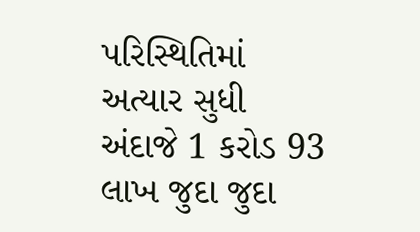પરિસ્થિતિમાં અત્યાર સુધી અંદાજે 1 કરોડ 93 લાખ જુદા જુદા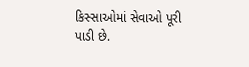કિસ્સાઓમાં સેવાઓ પૂરી પાડી છે.